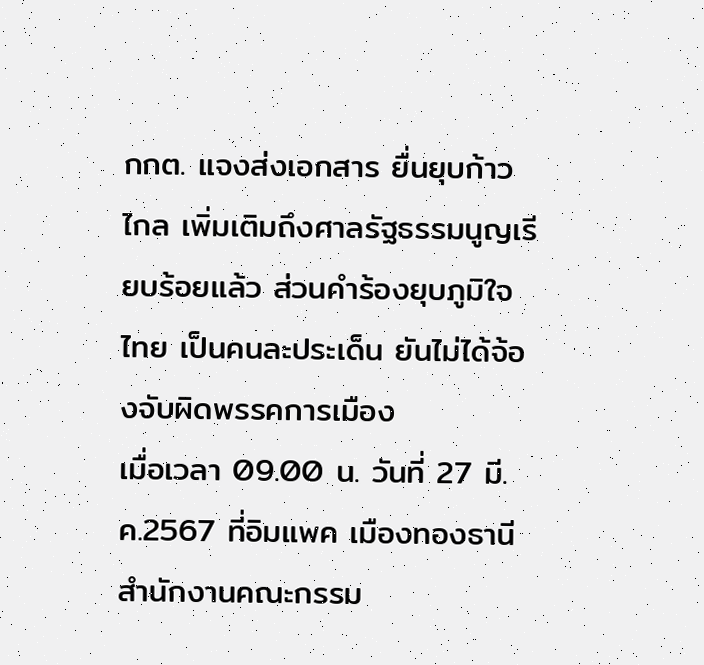กกต. แจงส่งเอกสาร ยื่นยุบก้าวไกล เพิ่มเติมถึงศาลรัฐธรรมนูญเรียบร้อยแล้ว ส่วนคำร้องยุบภูมิใจไทย เป็นคนละประเด็น ยันไม่ได้จ้องจับผิดพรรคการเมือง
เมื่อเวลา 09.00 น. วันที่ 27 มี.ค.2567 ที่อิมแพค เมืองทองธานี สำนักงานคณะกรรม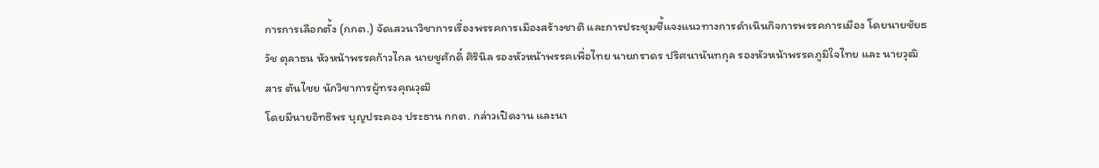การการเลือกตั้ง (กกต.) จัดเสวนาวิชาการเรื่องพรรคการเมืองสร้างชาติ และการประชุมชี้แจงแนวทางการดำเนินกิจการพรรคการเมือง โดยนายชัยธวัช ตุลาธน หัวหน้าพรรคก้าวไกล นายชูศักดิ์ ศิรินิล รองหัวหน้าพรรคเพื่อไทย นายภราดร ปริศนานันทกุล รองหัวหน้าพรรคภูมิใจไทย และ นายวุฒิสาร ตันไชย นักวิชาการผู้ทรงคุณวุฒิ
โดยมีนายอิทธิพร บุญประคอง ประธาน กกต. กล่าวเปิดงาน และนา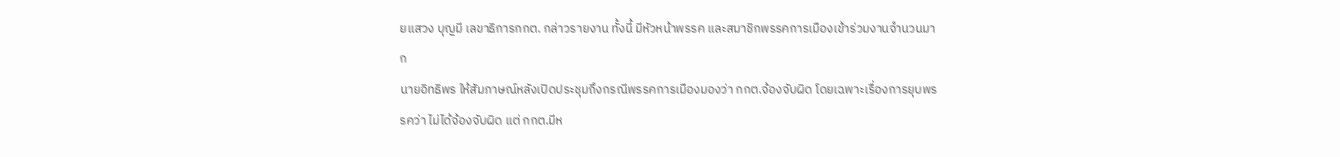ยแสวง บุญมี เลขาธิการกกต. กล่าวรายงาน ทั้งนี้ มีหัวหน้าพรรค และสมาชิกพรรคการเมืองเข้าร่วมงานจำนวนมาก
นายอิทธิพร ให้สัมภาษณ์หลังเปิดประชุมถึงกรณีพรรคการเมืองมองว่า กกต.จ้องจับผิด โดยเฉพาะเรื่องการยุบพรรคว่า ไม่ได้จ้องจับผิด แต่ กกต.มีห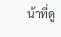น้าที่ดู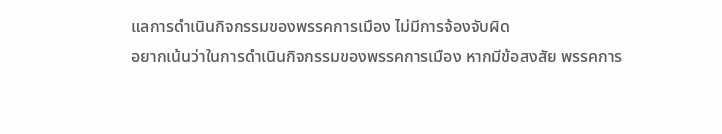แลการดำเนินกิจกรรมของพรรคการเมือง ไม่มีการจ้องจับผิด
อยากเน้นว่าในการดำเนินกิจกรรมของพรรคการเมือง หากมีข้อสงสัย พรรคการ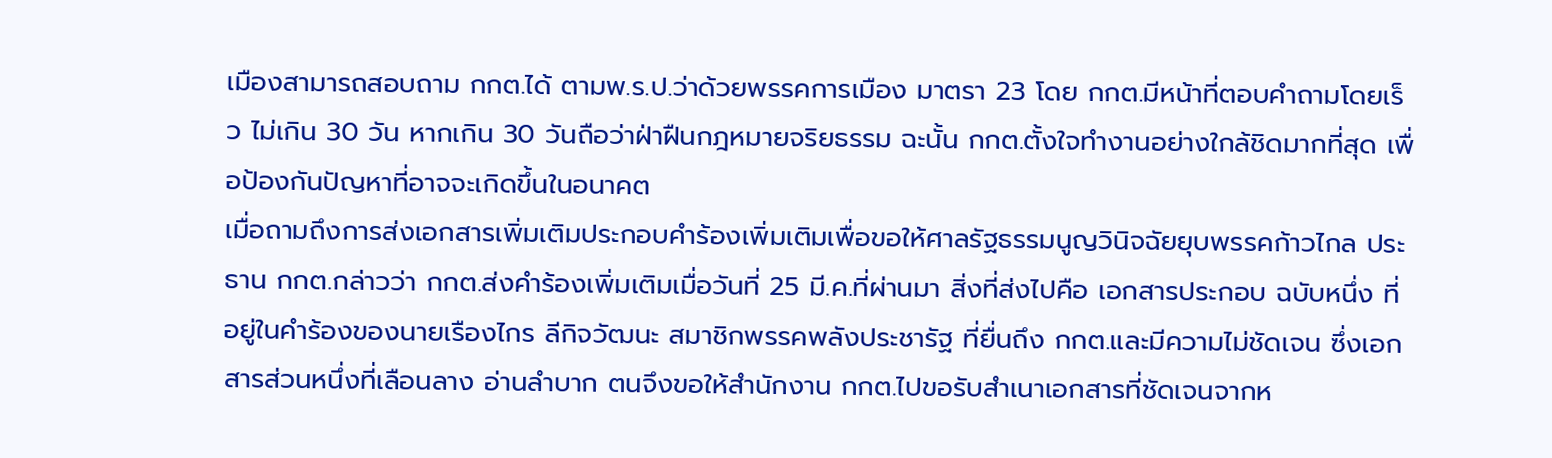เมืองสามารถสอบถาม กกต.ได้ ตามพ.ร.ป.ว่าด้วยพรรคการเมือง มาตรา 23 โดย กกต.มีหน้าที่ตอบคำถามโดยเร็ว ไม่เกิน 30 วัน หากเกิน 30 วันถือว่าฝ่าฝืนกฎหมายจริยธรรม ฉะนั้น กกต.ตั้งใจทำงานอย่างใกล้ชิดมากที่สุด เพื่อป้องกันปัญหาที่อาจจะเกิดขึ้นในอนาคต
เมื่อถามถึงการส่งเอกสารเพิ่มเติมประกอบคำร้องเพิ่มเติมเพื่อขอให้ศาลรัฐธรรมนูญวินิจฉัยยุบพรรคก้าวไกล ประธาน กกต.กล่าวว่า กกต.ส่งคำร้องเพิ่มเติมเมื่อวันที่ 25 มี.ค.ที่ผ่านมา สิ่งที่ส่งไปคือ เอกสารประกอบ ฉบับหนึ่ง ที่อยู่ในคำร้องของนายเรืองไกร ลีกิจวัฒนะ สมาชิกพรรคพลังประชารัฐ ที่ยื่นถึง กกต.และมีความไม่ชัดเจน ซึ่งเอกสารส่วนหนึ่งที่เลือนลาง อ่านลำบาก ตนจึงขอให้สำนักงาน กกต.ไปขอรับสำเนาเอกสารที่ชัดเจนจากห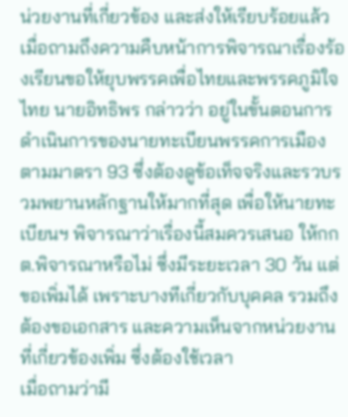น่วยงานที่เกี่ยวข้อง และส่งให้เรียบร้อยแล้ว
เมื่อถามถึงความคืบหน้าการพิจารณาเรื่องร้องเรียนขอให้ยุบพรรคเพื่อไทยและพรรคภูมิใจไทย นายอิทธิพร กล่าวว่า อยู่ในขั้นตอนการดำเนินการของนายทะเบียนพรรคการเมือง ตามมาตรา 93 ซึ่งต้องดูข้อเท็จจริงและรวบรวมพยานหลักฐานให้มากที่สุด เพื่อให้นายทะเบียนฯ พิจารณาว่าเรื่องนี้สมควรเสนอ ให้กกต.พิจารณาหรือไม่ ซึ่งมีระยะเวลา 30 วัน แต่ขอเพิ่มได้ เพราะบางทีเกี่ยวกับบุคคล รวมถึงต้องขอเอกสาร และความเห็นจากหน่วยงานที่เกี่ยวข้องเพิ่ม ซึ่งต้องใช้เวลา
เมื่อถามว่ามี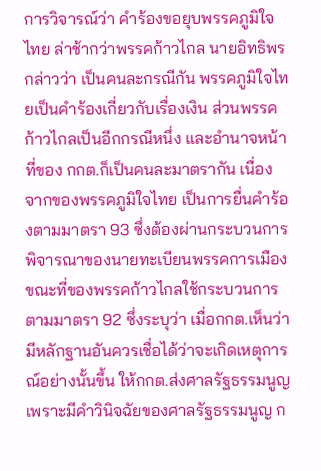การวิจารณ์ว่า คำร้องขอยุบพรรคภูมิใจไทย ล่าช้ากว่าพรรคก้าวไกล นายอิทธิพร กล่าวว่า เป็นคนละกรณีกัน พรรคภูมิใจไทยเป็นคำร้องเกี่ยวกับเรื่องเงิน ส่วนพรรคก้าวไกลเป็นอีกกรณีหนึ่ง และอำนาจหน้าที่ของ กกต.ก็เป็นคนละมาตรากัน เนื่องจากของพรรคภูมิใจไทย เป็นการยื่นคำร้องตามมาตรา 93 ซึ่งต้องผ่านกระบวนการพิจารณาของนายทะเบียนพรรคการเมือง
ขณะที่ของพรรคก้าวไกลใช้กระบวนการตามมาตรา 92 ซึ่งระบุว่า เมื่อกกต.เห็นว่ามีหลักฐานอันควรเชื่อได้ว่าจะเกิดเหตุการณ์อย่างนั้นขึ้น ให้กกต.ส่งศาลรัฐธรรมนูญ เพราะมีคำวินิจฉัยของศาลรัฐธรรมนูญ ก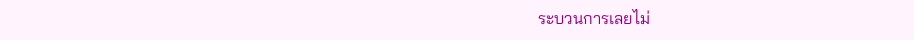ระบวนการเลยไม่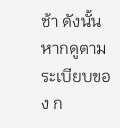ช้า ดังนั้น หากดูตามระเบียบของ ก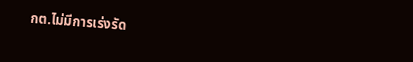กต.ไม่มีการเร่งรัด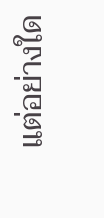แต่อย่างใด